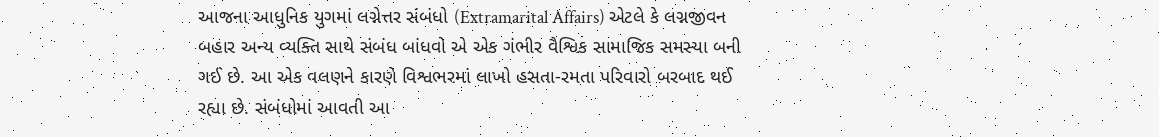આજના આધુનિક યુગમાં લગ્નેત્તર સંબંધો (Extramarital Affairs) એટલે કે લગ્નજીવન બહાર અન્ય વ્યક્તિ સાથે સંબંધ બાંધવો એ એક ગંભીર વૈશ્વિક સામાજિક સમસ્યા બની ગઈ છે. આ એક વલણને કારણે વિશ્વભરમાં લાખો હસતા-રમતા પરિવારો બરબાદ થઈ રહ્યા છે. સંબંધોમાં આવતી આ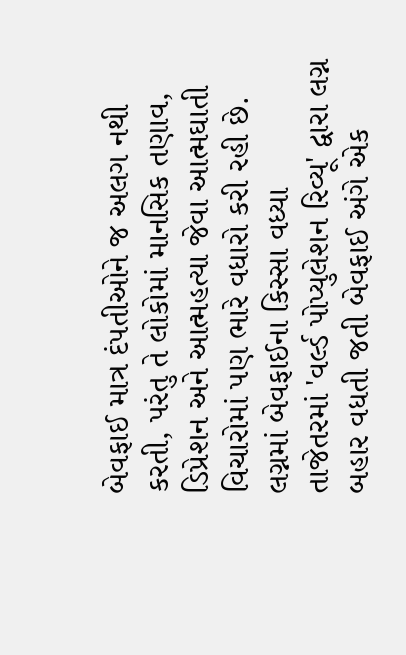બેવફાઈ માત્ર દંપતીઓને જ અલગ નથી કરતી, પરંતુ તે લોકોમાં માનસિક તણાવ, ડિપ્રેશન અને આત્મહત્યા જેવા આત્મઘાતી વિચારોમાં પણ ભારે વધારો કરી રહી છે.
લગ્નમાં બેવફાઈના કિસ્સા વધ્યા
તાજેતરમાં 'વર્લ્ડ પોપ્યુલેશન રિવ્યૂ' દ્વારા લગ્ન બહાર વધતી જતી બેવફાઈ અંગે એક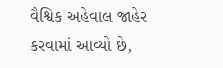વૈશ્વિક અહેવાલ જાહેર કરવામાં આવ્યો છે,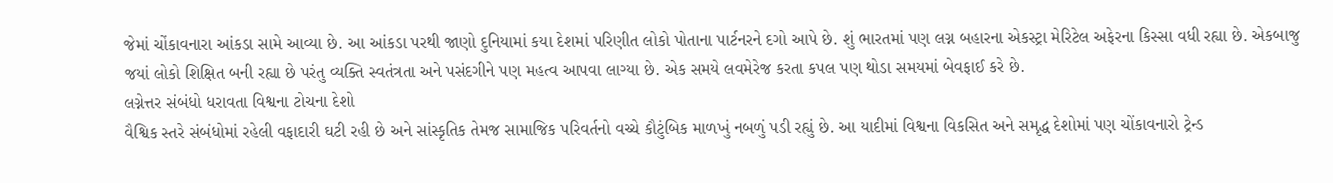જેમાં ચોંકાવનારા આંકડા સામે આવ્યા છે. આ આંકડા પરથી જાણો દુનિયામાં કયા દેશમાં પરિણીત લોકો પોતાના પાર્ટનરને દગો આપે છે. શું ભારતમાં પણ લગ્ન બહારના એકસ્ટ્રા મેરિટેલ અફેરના કિસ્સા વધી રહ્યા છે. એકબાજુ જયાં લોકો શિક્ષિત બની રહ્યા છે પરંતુ વ્યક્તિ સ્વતંત્રતા અને પસંદગીને પણ મહત્વ આપવા લાગ્યા છે. એક સમયે લવમેરેજ કરતા કપલ પણ થોડા સમયમાં બેવફાઈ કરે છે.
લગ્નેત્તર સંબંધો ધરાવતા વિશ્વના ટોચના દેશો
વૈશ્વિક સ્તરે સંબંધોમાં રહેલી વફાદારી ઘટી રહી છે અને સાંસ્કૃતિક તેમજ સામાજિક પરિવર્તનો વચ્ચે કૌટુંબિક માળખું નબળું પડી રહ્યું છે. આ યાદીમાં વિશ્વના વિકસિત અને સમૃદ્ધ દેશોમાં પણ ચોંકાવનારો ટ્રેન્ડ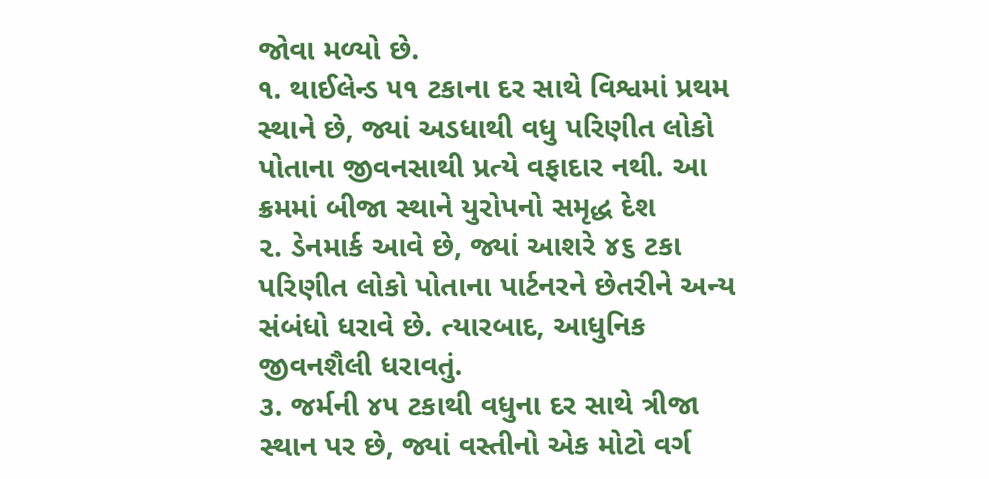જોવા મળ્યો છે.
૧. થાઈલેન્ડ ૫૧ ટકાના દર સાથે વિશ્વમાં પ્રથમ સ્થાને છે, જ્યાં અડધાથી વધુ પરિણીત લોકો પોતાના જીવનસાથી પ્રત્યે વફાદાર નથી. આ ક્રમમાં બીજા સ્થાને યુરોપનો સમૃદ્ધ દેશ
૨. ડેનમાર્ક આવે છે, જ્યાં આશરે ૪૬ ટકા પરિણીત લોકો પોતાના પાર્ટનરને છેતરીને અન્ય સંબંધો ધરાવે છે. ત્યારબાદ, આધુનિક જીવનશૈલી ધરાવતું.
૩. જર્મની ૪૫ ટકાથી વધુના દર સાથે ત્રીજા સ્થાન પર છે, જ્યાં વસ્તીનો એક મોટો વર્ગ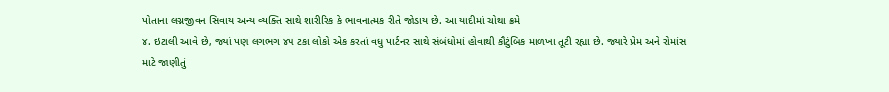પોતાના લગ્નજીવન સિવાય અન્ય વ્યક્તિ સાથે શારીરિક કે ભાવનાત્મક રીતે જોડાય છે. આ યાદીમાં ચોથા ક્રમે
૪. ઇટાલી આવે છે, જ્યાં પણ લગભગ ૪૫ ટકા લોકો એક કરતાં વધુ પાર્ટનર સાથે સંબંધોમાં હોવાથી કૌટુંબિક માળખા તૂટી રહ્યા છે. જ્યારે પ્રેમ અને રોમાંસ માટે જાણીતું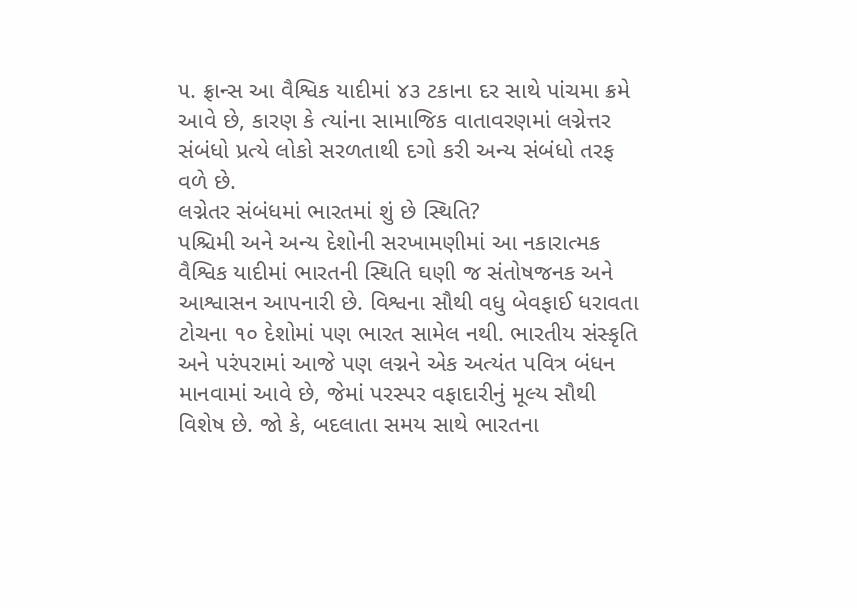૫. ફ્રાન્સ આ વૈશ્વિક યાદીમાં ૪૩ ટકાના દર સાથે પાંચમા ક્રમે આવે છે, કારણ કે ત્યાંના સામાજિક વાતાવરણમાં લગ્નેત્તર સંબંધો પ્રત્યે લોકો સરળતાથી દગો કરી અન્ય સંબંધો તરફ વળે છે.
લગ્નેતર સંબંધમાં ભારતમાં શું છે સ્થિતિ?
પશ્ચિમી અને અન્ય દેશોની સરખામણીમાં આ નકારાત્મક વૈશ્વિક યાદીમાં ભારતની સ્થિતિ ઘણી જ સંતોષજનક અને આશ્વાસન આપનારી છે. વિશ્વના સૌથી વધુ બેવફાઈ ધરાવતા ટોચના ૧૦ દેશોમાં પણ ભારત સામેલ નથી. ભારતીય સંસ્કૃતિ અને પરંપરામાં આજે પણ લગ્નને એક અત્યંત પવિત્ર બંધન માનવામાં આવે છે, જેમાં પરસ્પર વફાદારીનું મૂલ્ય સૌથી વિશેષ છે. જો કે, બદલાતા સમય સાથે ભારતના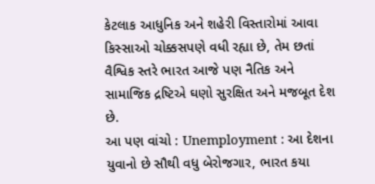કેટલાક આધુનિક અને શહેરી વિસ્તારોમાં આવા કિસ્સાઓ ચોક્કસપણે વધી રહ્યા છે, તેમ છતાં વૈશ્વિક સ્તરે ભારત આજે પણ નૈતિક અને સામાજિક દ્રષ્ટિએ ઘણો સુરક્ષિત અને મજબૂત દેશ છે.
આ પણ વાંચો : Unemployment : આ દેશના યુવાનો છે સૌથી વધુ બેરોજગાર, ભારત કયા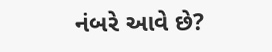નંબરે આવે છે?